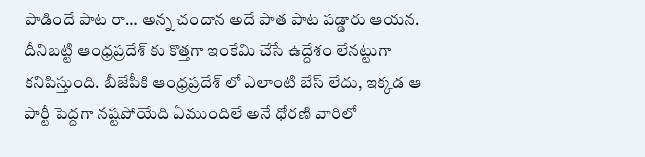పాడిందే పాట రా… అన్న చందాన అదే పాత పాట పడ్డారు ఆయన. దీనిబట్టి ఆంధ్రప్రదేశ్ కు కొత్తగా ఇంకేమి చేసే ఉద్దేశం లేనట్టుగా కనిపిస్తుంది. బీజేపీకి ఆంధ్రప్రదేశ్ లో ఎలాంటి బేస్ లేదు, ఇక్కడ ఆ పార్టీ పెద్దగా నష్టపోయేది ఏముందిలే అనే ధోరణి వారిలో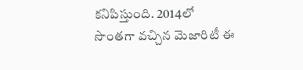కనిపిస్తుంది. 2014లో సొంతగా వచ్చిన మెజారిటీ ఈ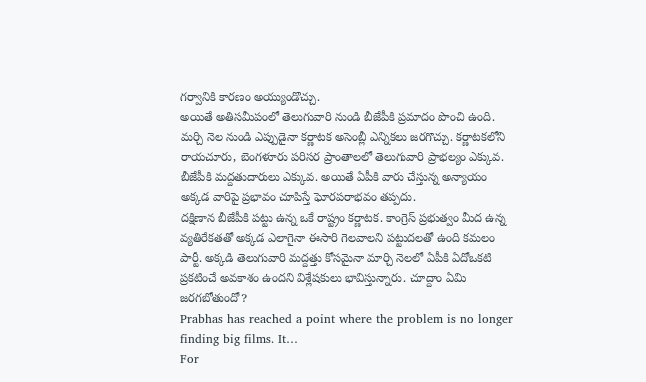గర్వానికి కారణం అయ్యుండొచ్చు.
అయితే అతిసమీపంలో తెలుగువారి నుండి బీజేపీకి ప్రమాదం పొంచి ఉంది. మర్చి నెల నుండి ఎప్పుడైనా కర్ణాటక అసెంబ్లీ ఎన్నికలు జరగొచ్చు. కర్ణాటకలోని రాయచూరు, బెంగళూరు పరిసర ప్రాంతాలలో తెలుగువారి ప్రాభల్యం ఎక్కువ. బీజేపీకి మద్దతుదారులు ఎక్కువ. అయితే ఏపీకి వారు చేస్తున్న అన్యాయం అక్కడ వారిపై ప్రభావం చూపిస్తే ఘోరపరాభవం తప్పదు.
దక్షిణాన బీజేపీకి పట్టు ఉన్న ఒకే రాష్ట్రం కర్ణాటక. కాంగ్రెస్ ప్రభుత్వం మీద ఉన్న వ్యతిరేకతతో అక్కడ ఎలాగైనా ఈసారి గెలవాలని పట్టుదలతో ఉంది కమలం పార్టీ. అక్కడి తెలుగువారి మద్దత్తు కోసమైనా మార్చి నెలలో ఏపీకి ఏదోఒకటి ప్రకటించే అవకాశం ఉందని విశ్లేషకులు భావిస్తున్నారు. చూద్దాం ఏమి జరగబోతుందో?
Prabhas has reached a point where the problem is no longer finding big films. It…
For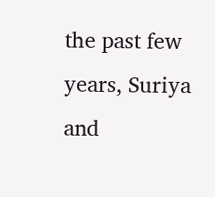the past few years, Suriya and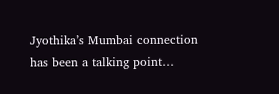Jyothika’s Mumbai connection has been a talking point…